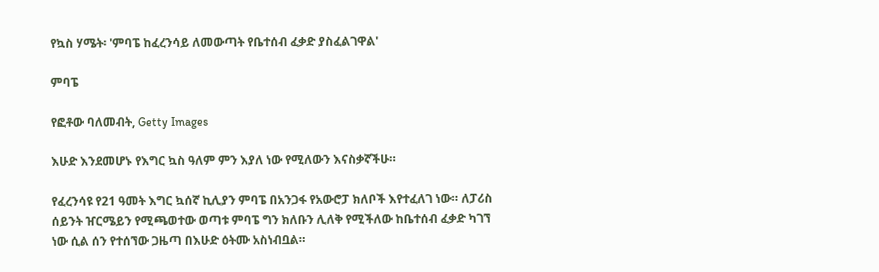የኳስ ሃሜት፡ 'ምባፔ ከፈረንሳይ ለመውጣት የቤተሰብ ፈቃድ ያስፈልገዋል'

ምባፔ

የፎቶው ባለመብት, Getty Images

እሁድ እንደመሆኑ የእግር ኳስ ዓለም ምን እያለ ነው የሚለውን እናስቃኛችሁ።

የፈረንሳዩ የ21 ዓመት እግር ኳሰኛ ኪሊያን ምባፔ በአንጋፋ የአውሮፓ ክለቦች እየተፈለገ ነው። ለፓሪስ ሰይንት ዠርሜይን የሚጫወተው ወጣቱ ምባፔ ግን ክለቡን ሊለቅ የሚችለው ከቤተሰብ ፈቃድ ካገኘ ነው ሲል ሰን የተሰኘው ጋዜጣ በእሁድ ዕትሙ አስነብቧል።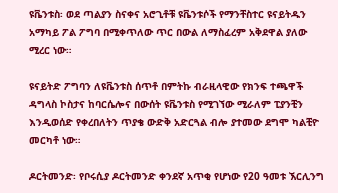ዩቬንቱስ፡ ወደ ጣልያን ስናቀና አሮጊቶቹ ዩቬንቱሶች የማንቸስተር ዩናይትዱን አማካይ ፖል ፖግባ በሚቀጥለው ጥር በውል ለማስፈረም አቅደዋል ያለው ሚረር ነው።

ዩናይትድ ፖግባን ለዩቬንቱስ ሰጥቶ በምትኩ ብራዚላዊው የክንፍ ተጫዋች ዳግላስ ኮስታና ከባርሴሎና በውሰት ዩቬንቱስ የሚገኘው ሚራለም ፒያንቺን እንዲወሰድ የቀረበለትን ጥያቄ ውድቅ አድርጓል ብሎ ያተመው ደግሞ ካልቺዮ መርካቶ ነው።

ዶርትመንድ፡ የቦሩሲያ ዶርትመንድ ቀንደኛ አጥቂ የሆነው የ20 ዓመቱ ኧርሊንግ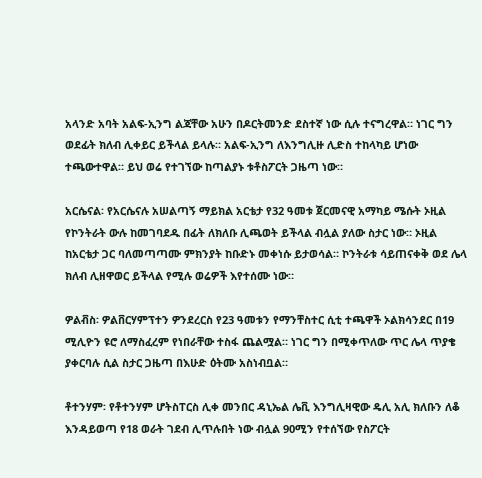አላንድ አባት አልፍ-ኢንግ ልጃቸው አሁን በዶርትመንድ ደስተኛ ነው ሲሉ ተናግረዋል። ነገር ግን ወደፊት ክለብ ሊቀይር ይችላል ይላሉ። አልፍ-ኢንግ ለእንግሊዙ ሊድስ ተከላካይ ሆነው ተጫውተዋል። ይህ ወሬ የተገኘው ከጣልያኑ ቱቶስፖርት ጋዜጣ ነው።

አርሴናል፡ የአርሴናሉ አሠልጣኝ ማይክል አርቴታ የ32 ዓመቱ ጀርመናዊ አማካይ ሜሱት ኦዚል የኮንትራት ውሉ ከመገባደዱ በፊት ለክለቡ ሊጫወት ይችላል ብሏል ያለው ስታር ነው። ኦዚል ከአርቴታ ጋር ባለመጣጣሙ ምክንያት ከቡድኑ መቀነሱ ይታወሳል። ኮንትራቱ ሳይጠናቀቅ ወደ ሌላ ክለብ ሊዘዋወር ይችላል የሚሉ ወሬዎች እየተሰሙ ነው።

ዎልቭስ፡ ዎልቨርሃምፕተን ዎንደረርስ የ23 ዓመቱን የማንቸስተር ሲቲ ተጫዋች ኦልክሳንደር በ19 ሚሊዮን ዩሮ ለማስፈረም የነበራቸው ተስፋ ጨልሟል። ነገር ግን በሚቀጥለው ጥር ሌላ ጥያቄ ያቀርባሉ ሲል ስታር ጋዜጣ በእሁድ ዕትሙ አስነብቧል።

ቶተንሃም፡ የቶተንሃም ሆትስፐርስ ሊቀ መንበር ዳኒኤል ሌቪ እንግሊዛዊው ዴሊ አሊ ክለቡን ለቆ እንዳይወጣ የ18 ወራት ገደብ ሊጥሉበት ነው ብሏል 90ሚን የተሰኘው የስፖርት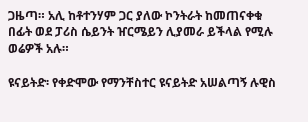ጋዜጣ። አሊ ከቶተንሃም ጋር ያለው ኮንትራት ከመጠናቀቁ በፊት ወደ ፓሪስ ሴይንት ዠርሜይን ሊያመራ ይችላል የሚሉ ወሬዎች አሉ።

ዩናይትድ፡ የቀድሞው የማንቸስተር ዩናይትድ አሠልጣኝ ሉዊስ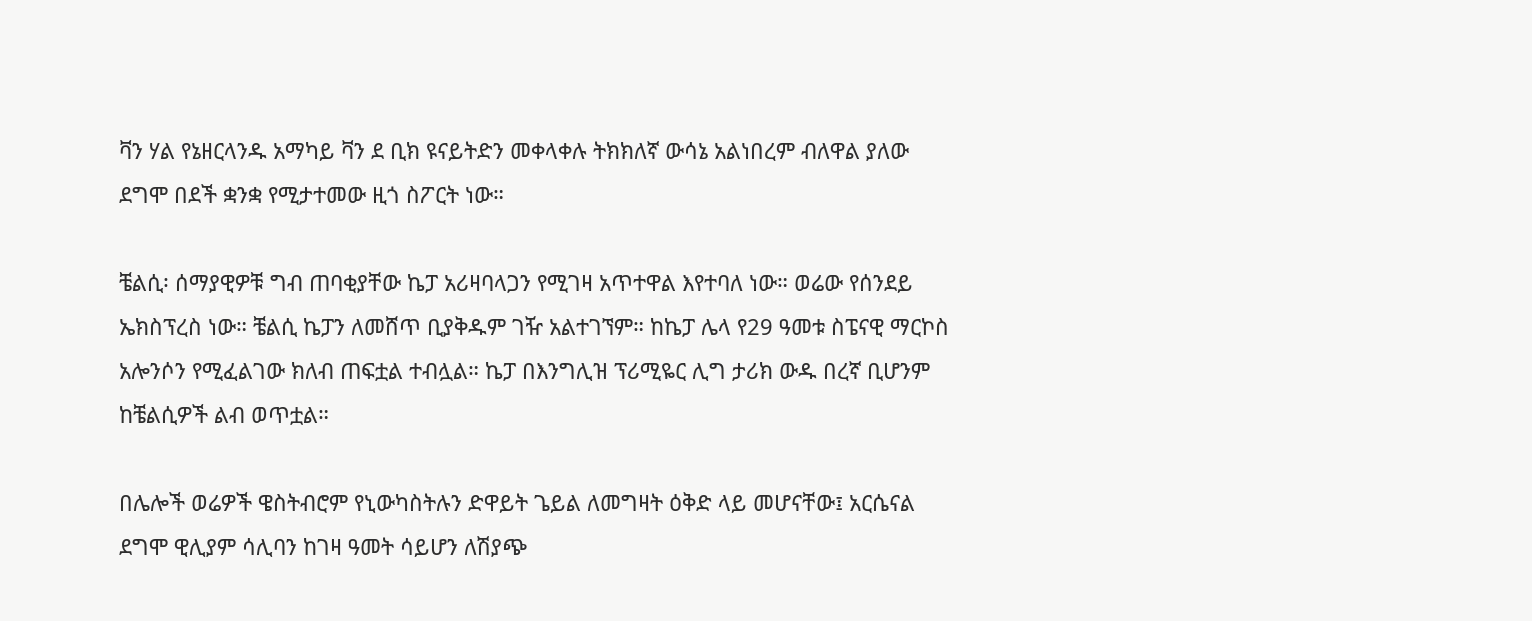ቫን ሃል የኔዘርላንዱ አማካይ ቫን ደ ቢክ ዩናይትድን መቀላቀሉ ትክክለኛ ውሳኔ አልነበረም ብለዋል ያለው ደግሞ በደች ቋንቋ የሚታተመው ዚጎ ስፖርት ነው።

ቼልሲ፡ ሰማያዊዎቹ ግብ ጠባቂያቸው ኬፓ አሪዛባላጋን የሚገዛ አጥተዋል እየተባለ ነው። ወሬው የሰንደይ ኤክስፕረስ ነው። ቼልሲ ኬፓን ለመሸጥ ቢያቅዱም ገዥ አልተገኘም። ከኬፓ ሌላ የ29 ዓመቱ ስፔናዊ ማርኮስ አሎንሶን የሚፈልገው ክለብ ጠፍቷል ተብሏል። ኬፓ በእንግሊዝ ፕሪሚዬር ሊግ ታሪክ ውዱ በረኛ ቢሆንም ከቼልሲዎች ልብ ወጥቷል።

በሌሎች ወሬዎች ዌስትብሮም የኒውካስትሉን ድዋይት ጌይል ለመግዛት ዕቅድ ላይ መሆናቸው፤ አርሴናል ደግሞ ዊሊያም ሳሊባን ከገዛ ዓመት ሳይሆን ለሽያጭ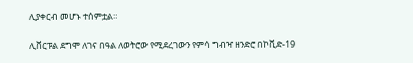ሊያቀርብ መሆኑ ተሰምቷል።

ሊቨርፑል ደግሞ ለገና በዓል ለወትሮው የሚደረገውን የምሳ ግብዣ ዘንድሮ በኮቪድ-19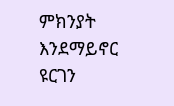ምክንያት እንደማይኖር ዩርገን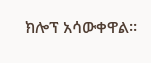ክሎፕ አሳውቀዋል።